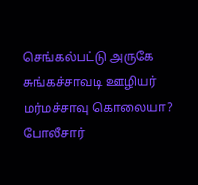செங்கல்பட்டு அருகே சுங்கச்சாவடி ஊழியர் மர்மச்சாவு கொலையா? போலீசார்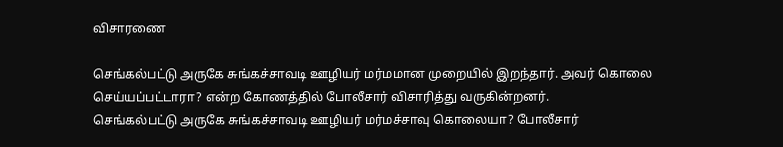விசாரணை

செங்கல்பட்டு அருகே சுங்கச்சாவடி ஊழியர் மர்மமான முறையில் இறந்தார். அவர் கொலை செய்யப்பட்டாரா? என்ற கோணத்தில் போலீசார் விசாரித்து வருகின்றனர்.
செங்கல்பட்டு அருகே சுங்கச்சாவடி ஊழியர் மர்மச்சாவு கொலையா? போலீசார்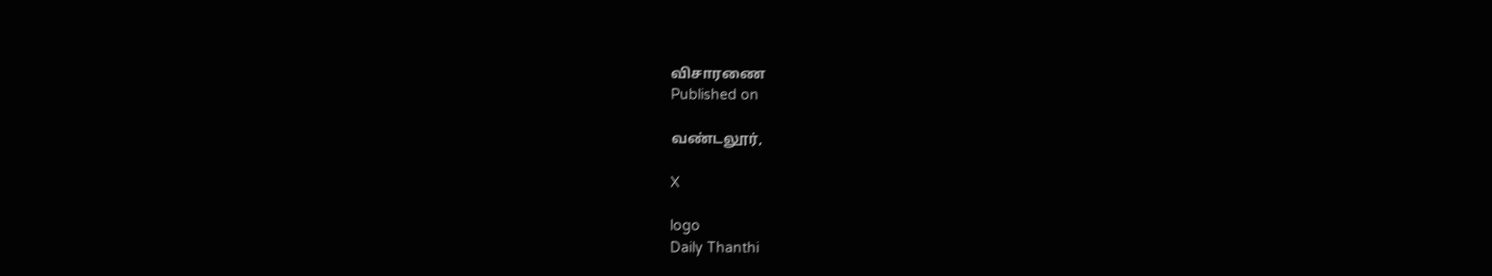விசாரணை
Published on

வண்டலூர்,

X

logo
Daily Thanthi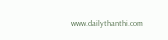www.dailythanthi.com